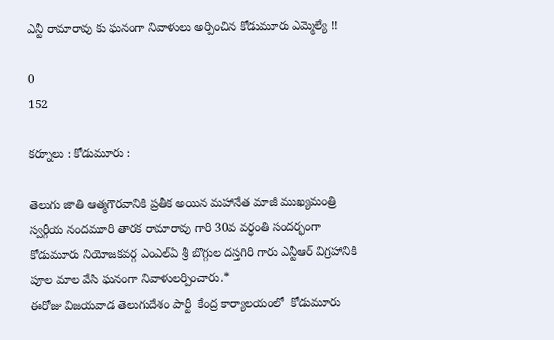ఎన్టీ రామారావు కు ఘనంగా నివాళులు అర్పించిన కోడుమూరు ఎమ్మెల్యే !!

0
152

కర్నూలు : కోడుమూరు :

తెలుగు జాతి ఆత్మగౌరవానికి ప్రతీక అయిన మహానేత మాజీ ముఖ్యమంత్రి స్వర్గీయ నందమూరి తారక రామారావు గారి 30వ వర్ధంతి సందర్భంగా  కోడుమూరు నియోజకవర్గ ఎంఎల్ఏ శ్రీ బొగ్గుల దస్తగిరి గారు ఎన్టీఆర్ విగ్రహానికి పూల మాల వేసి ఘనంగా నివాళులర్పించారు.*
ఈరోజు విజయవాడ తెలుగుదేశం పార్టీ  కేంద్ర కార్యాలయంలో  కోడుమూరు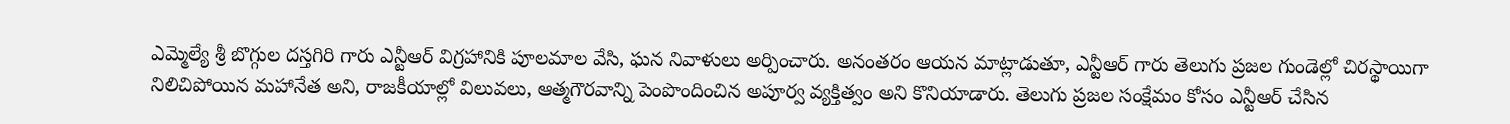ఎమ్మెల్యే శ్రీ బొగ్గుల దస్తగిరి గారు ఎన్టీఆర్ విగ్రహానికి పూలమాల వేసి, ఘన నివాళులు అర్పించారు. అనంతరం ఆయన మాట్లాడుతూ, ఎన్టీఆర్ గారు తెలుగు ప్రజల గుండెల్లో చిరస్థాయిగా నిలిచిపోయిన మహానేత అని, రాజకీయాల్లో విలువలు, ఆత్మగౌరవాన్ని పెంపొందించిన అపూర్వ వ్యక్తిత్వం అని కొనియాడారు. తెలుగు ప్రజల సంక్షేమం కోసం ఎన్టీఆర్ చేసిన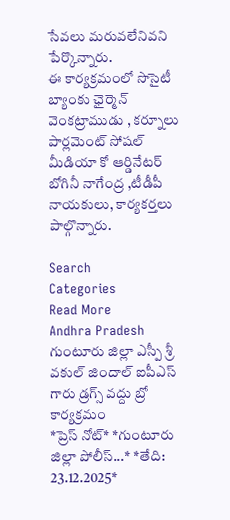సేవలు మరువలేనివని పేర్కొన్నారు.
ఈ కార్యక్రమంలో సొసైటీ బ్యాంకు ఛైర్మెన్ వెంకట్రాముడు , కర్నూలు పార్లమెంట్ సోషల్ మీడియా కో ఆర్డినేటర్ బోగినీ నాగేంద్ర ,టీడీపీ నాయకులు, కార్యకర్తలు పాల్గొన్నారు.

Search
Categories
Read More
Andhra Pradesh
గుంటూరు జిల్లా ఎస్పీ శ్రీ వకుల్ జిందాల్ ఐపీఎస్ గారు డ్రగ్స్ వద్దు బ్రో కార్యక్రమం
*ప్రెస్ నోట్* *గుంటూరు జిల్లా పోలీస్...* *తేది: 23.12.2025*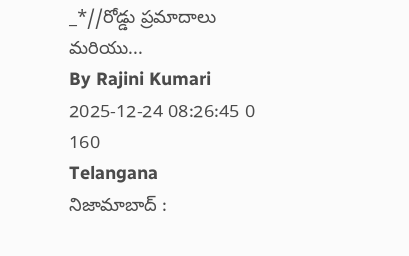_*//రోడ్డు ప్రమాదాలు మరియు...
By Rajini Kumari 2025-12-24 08:26:45 0 160
Telangana
నిజామాబాద్ :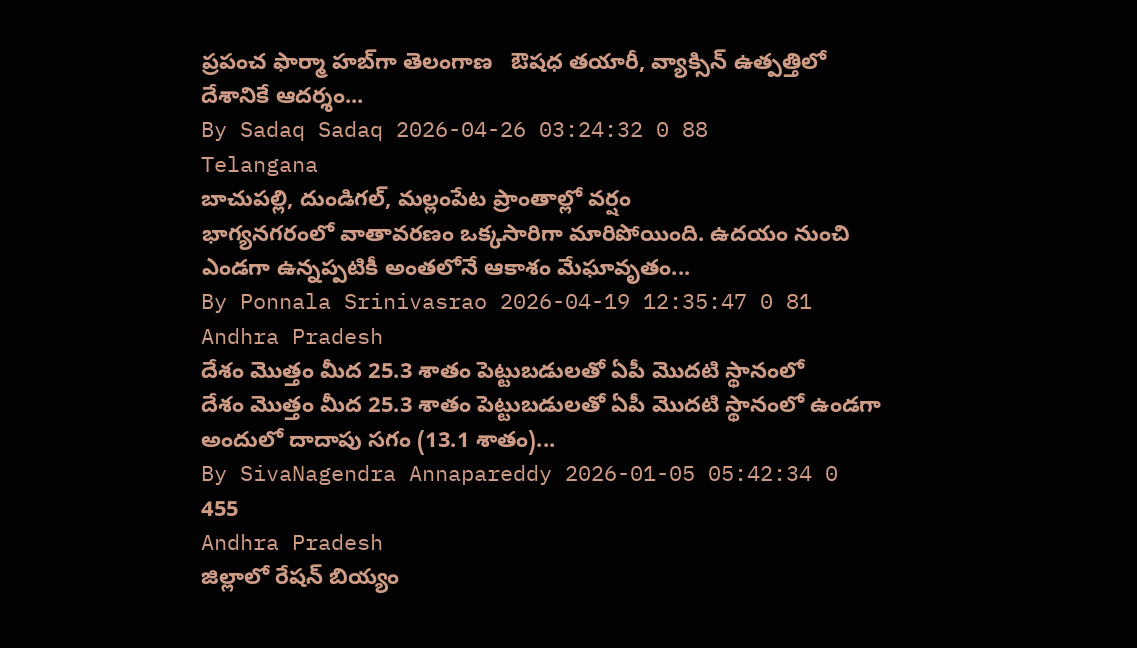ప్రపంచ ఫార్మా హబ్‌గా తెలంగాణ   ఔషధ తయారీ, వ్యాక్సిన్ ఉత్పత్తిలో దేశానికే ఆదర్శం...
By Sadaq Sadaq 2026-04-26 03:24:32 0 88
Telangana
బాచుపల్లి, దుండిగల్, మల్లంపేట ప్రాంతాల్లో వర్షం
భాగ్యనగరంలో వాతావరణం ఒక్కసారిగా మారిపోయింది. ఉదయం నుంచి ఎండగా ఉన్నప్పటికీ అంతలోనే ఆకాశం మేఘావృతం...
By Ponnala Srinivasrao 2026-04-19 12:35:47 0 81
Andhra Pradesh
దేశం మొత్తం మీద 25.3 శాతం పెట్టుబడులతో ఏపీ మొదటి స్థానంలో
దేశం మొత్తం మీద 25.3 శాతం పెట్టుబడులతో ఏపీ మొదటి స్థానంలో ఉండగా అందులో దాదాపు సగం (13.1 శాతం)...
By SivaNagendra Annapareddy 2026-01-05 05:42:34 0 455
Andhra Pradesh
జిల్లాలో రేషన్ బియ్యం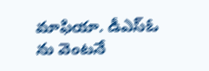మాఫియా. డీఎస్ఓ ను వెంటనే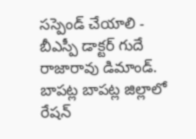సస్పెండ్ చేయాలి - బీఎస్పీ డాక్టర్ గుదే రాజారావు డిమాండ్.
బాపట్ల బాపట్ల జిల్లాలో రేషన్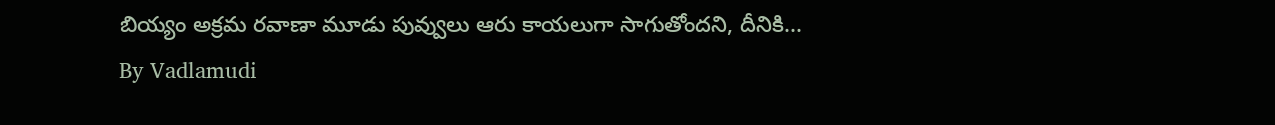బియ్యం అక్రమ రవాణా మూడు పువ్వులు ఆరు కాయలుగా సాగుతోందని, దీనికి...
By Vadlamudi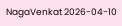NagaVenkat 2026-04-10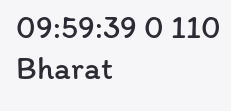09:59:39 0 110
Bharat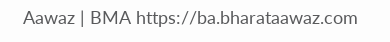Aawaz | BMA https://ba.bharataawaz.com